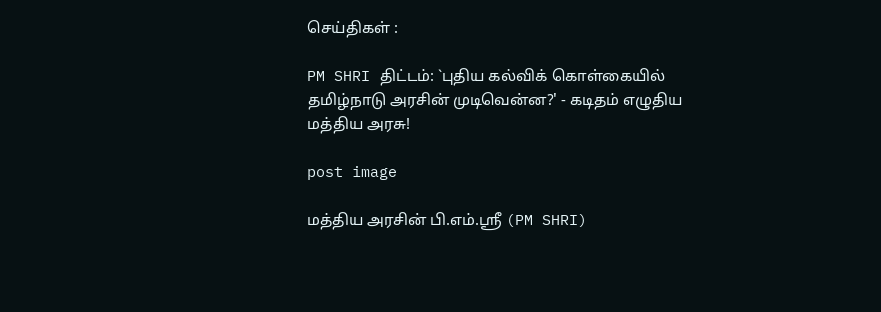செய்திகள் :

PM SHRI திட்டம்: `புதிய கல்விக் கொள்கையில் தமிழ்நாடு அரசின் முடிவென்ன?' - கடிதம் எழுதிய மத்திய அரசு!

post image

மத்திய அரசின் பி.எம்.ஸ்ரீ (PM SHRI)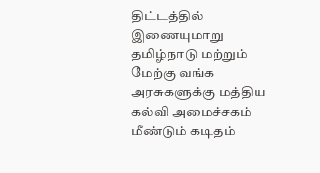திட்டத்தில் இணையுமாறு தமிழ்நாடு மற்றும் மேற்கு வங்க அரசுகளுக்கு மத்திய கல்வி அமைச்சகம் மீண்டும் கடிதம்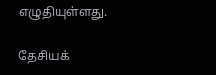எழுதியுள்ளது.

தேசியக்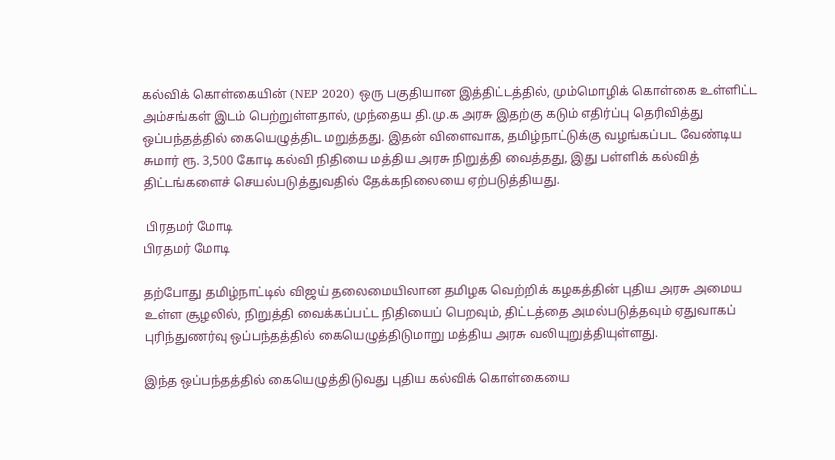கல்விக் கொள்கையின் (NEP 2020) ஒரு பகுதியான இத்திட்டத்தில், மும்மொழிக் கொள்கை உள்ளிட்ட அம்சங்கள் இடம் பெற்றுள்ளதால், முந்தைய தி.மு.க அரசு இதற்கு கடும் எதிர்ப்பு தெரிவித்து ஒப்பந்தத்தில் கையெழுத்திட மறுத்தது. இதன் விளைவாக, தமிழ்நாட்டுக்கு வழங்கப்பட வேண்டிய சுமார் ரூ. 3,500 கோடி கல்வி நிதியை மத்திய அரசு நிறுத்தி வைத்தது, இது பள்ளிக் கல்வித் திட்டங்களைச் செயல்படுத்துவதில் தேக்கநிலையை ஏற்படுத்தியது.

 பிரதமர் மோடி
பிரதமர் மோடி

தற்போது தமிழ்நாட்டில் விஜய் தலைமையிலான தமிழக வெற்றிக் கழகத்தின் புதிய அரசு அமைய உள்ள சூழலில், நிறுத்தி வைக்கப்பட்ட நிதியைப் பெறவும், திட்டத்தை அமல்படுத்தவும் ஏதுவாகப் புரிந்துணர்வு ஒப்பந்தத்தில் கையெழுத்திடுமாறு மத்திய அரசு வலியுறுத்தியுள்ளது.

இந்த ஒப்பந்தத்தில் கையெழுத்திடுவது புதிய கல்விக் கொள்கையை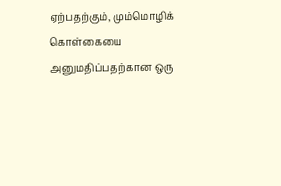ஏற்பதற்கும், மும்மொழிக் கொள்கையை அனுமதிப்பதற்கான ஒரு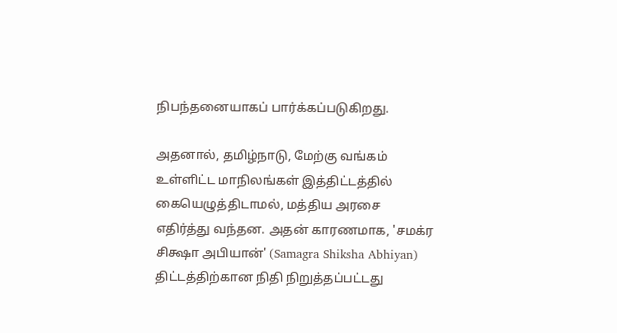நிபந்தனையாகப் பார்க்கப்படுகிறது.

அதனால், தமிழ்நாடு, மேற்கு வங்கம் உள்ளிட்ட மாநிலங்கள் இத்திட்டத்தில் கையெழுத்திடாமல், மத்திய அரசை எதிர்த்து வந்தன. அதன் காரணமாக, 'சமக்ர சிக்ஷா அபியான்' (Samagra Shiksha Abhiyan) திட்டத்திற்கான நிதி நிறுத்தப்பட்டது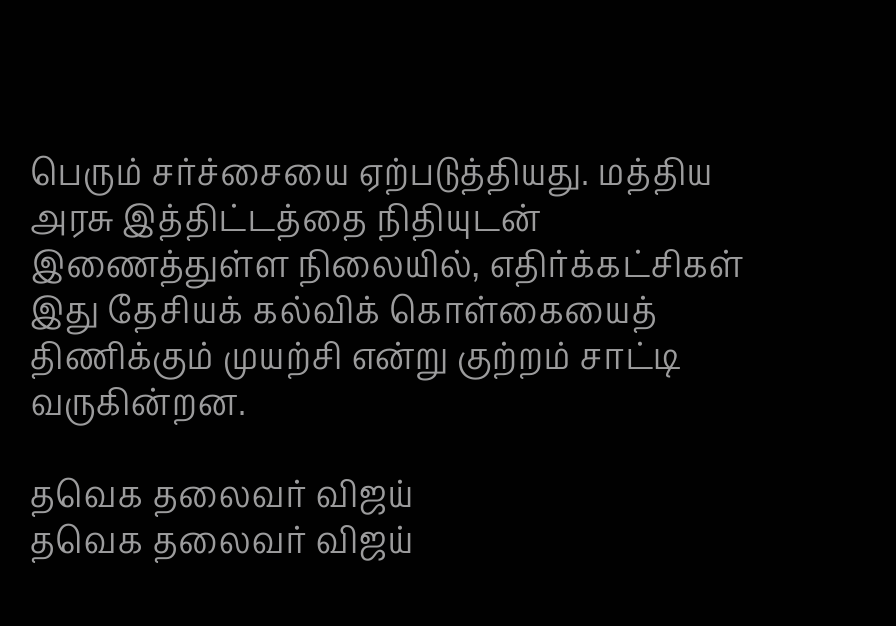பெரும் சர்ச்சையை ஏற்படுத்தியது. மத்திய அரசு இத்திட்டத்தை நிதியுடன் இணைத்துள்ள நிலையில், எதிர்க்கட்சிகள் இது தேசியக் கல்விக் கொள்கையைத் திணிக்கும் முயற்சி என்று குற்றம் சாட்டி வருகின்றன.

தவெக தலைவர் விஜய்
தவெக தலைவர் விஜய்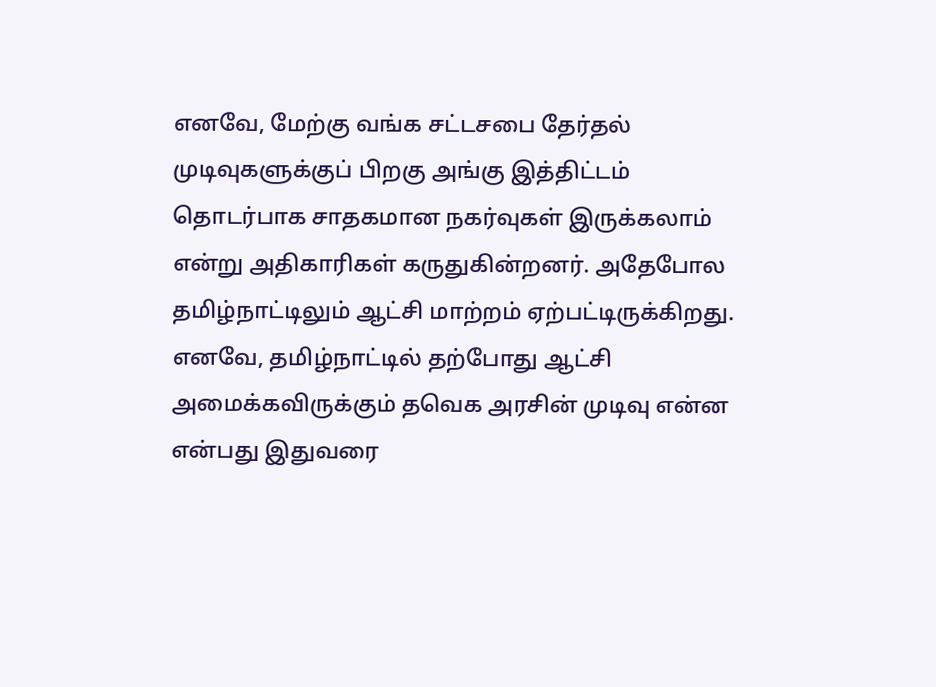எனவே, மேற்கு வங்க சட்டசபை தேர்தல் முடிவுகளுக்குப் பிறகு அங்கு இத்திட்டம் தொடர்பாக சாதகமான நகர்வுகள் இருக்கலாம் என்று அதிகாரிகள் கருதுகின்றனர். அதேபோல தமிழ்நாட்டிலும் ஆட்சி மாற்றம் ஏற்பட்டிருக்கிறது. எனவே, தமிழ்நாட்டில் தற்போது ஆட்சி அமைக்கவிருக்கும் தவெக அரசின் முடிவு என்ன என்பது இதுவரை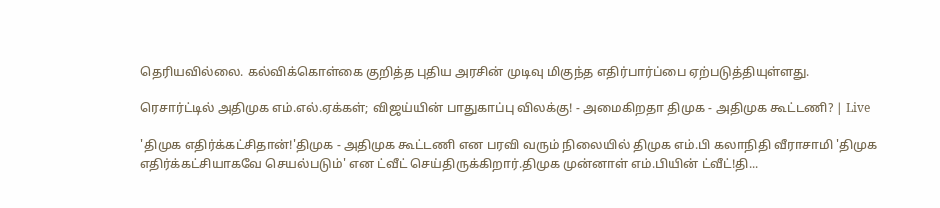தெரியவில்லை. கல்விக்கொள்கை குறித்த புதிய அரசின் முடிவு மிகுந்த எதிர்பார்ப்பை ஏற்படுத்தியுள்ளது.

ரெசார்ட்டில் அதிமுக எம்.எல்.ஏக்கள்; விஜய்யின் பாதுகாப்பு விலக்கு! - அமைகிறதா திமுக - அதிமுக கூட்டணி? | Live

'திமுக எதிர்க்கட்சிதான்!'திமுக - அதிமுக கூட்டணி என பரவி வரும் நிலையில் திமுக எம்.பி கலாநிதி வீராசாமி 'திமுக எதிர்க்கட்சியாகவே செயல்படும்' என ட்வீட் செய்திருக்கிறார்.திமுக முன்னாள் எம்.பியின் ட்வீட்!தி...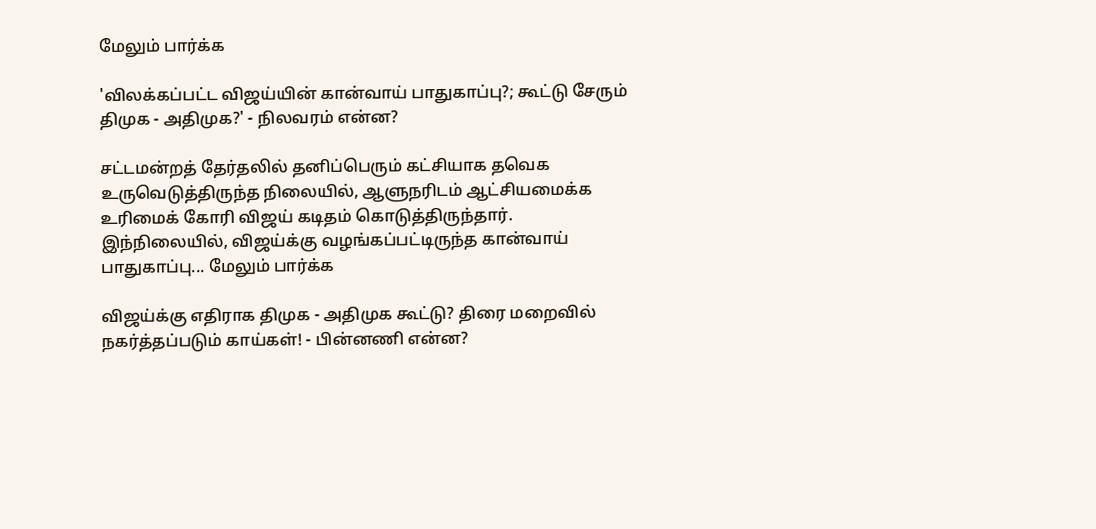மேலும் பார்க்க

'விலக்கப்பட்ட விஜய்யின் கான்வாய் பாதுகாப்பு?; கூட்டு சேரும் திமுக - அதிமுக?' - நிலவரம் என்ன?

சட்டமன்றத் தேர்தலில் தனிப்பெரும் கட்சியாக தவெக உருவெடுத்திருந்த நிலையில், ஆளுநரிடம் ஆட்சியமைக்க உரிமைக் கோரி விஜய் கடிதம் கொடுத்திருந்தார். இந்நிலையில், விஜய்க்கு வழங்கப்பட்டிருந்த கான்வாய் பாதுகாப்பு... மேலும் பார்க்க

விஜய்க்கு எதிராக திமுக - அதிமுக கூட்டு? திரை மறைவில் நகர்த்தப்படும் காய்கள்! - பின்னணி என்ன?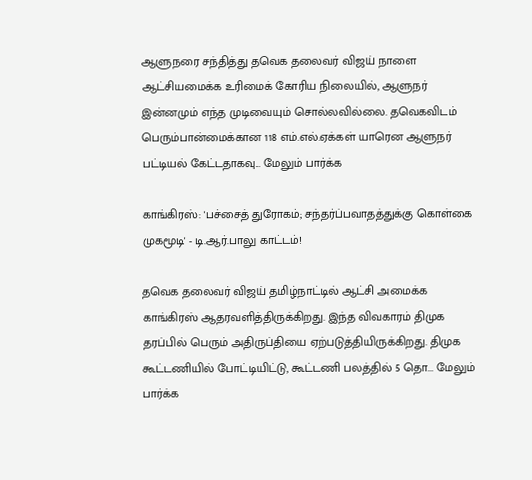ஆளுநரை சந்தித்து தவெக தலைவர் விஜய் நாளை ஆட்சியமைக்க உரிமைக் கோரிய நிலையில், ஆளுநர் இன்னமும் எந்த முடிவையும் சொல்லவில்லை. தவெகவிடம் பெரும்பான்மைக்கான 118 எம்.எல்.ஏக்கள் யாரென ஆளுநர் பட்டியல் கேட்டதாகவு... மேலும் பார்க்க

காங்கிரஸ்: 'பச்சைத் துரோகம்; சந்தர்ப்பவாதத்துக்கு கொள்கை முகமூடி' - டி.ஆர்.பாலு காட்டம்!

தவெக தலைவர் விஜய் தமிழ்நாட்டில் ஆட்சி அமைக்க காங்கிரஸ் ஆதரவளித்திருக்கிறது. இந்த விவகாரம் திமுக தரப்பில் பெரும் அதிருப்தியை ஏற்படுத்தியிருக்கிறது. திமுக கூட்டணியில் போட்டியிட்டு, கூட்டணி பலத்தில் 5 தொ... மேலும் பார்க்க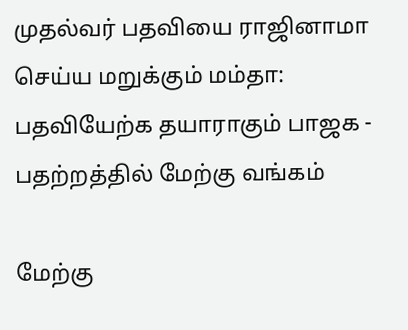முதல்வர் பதவியை ராஜினாமா செய்ய மறுக்கும் மம்தா: பதவியேற்க தயாராகும் பாஜக - பதற்றத்தில் மேற்கு வங்கம்

மேற்கு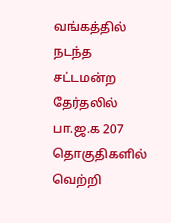வங்கத்தில் நடந்த சட்டமன்ற தேர்தலில் பா.ஜ.க 207 தொகுதிகளில் வெற்றி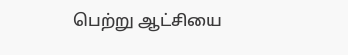பெற்று ஆட்சியை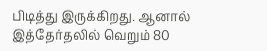பிடித்து இருக்கிறது. ஆனால் இத்தேர்தலில் வெறும் 80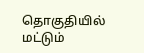தொகுதியில் மட்டும்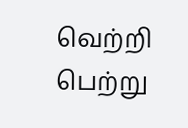வெற்றி பெற்று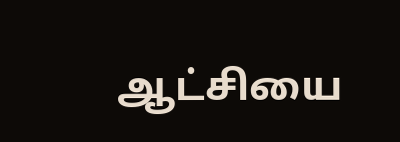ஆட்சியை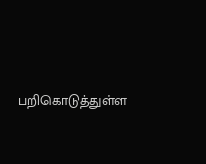பறிகொடுத்துள்ள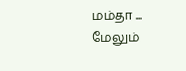மம்தா ... மேலும்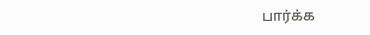பார்க்க